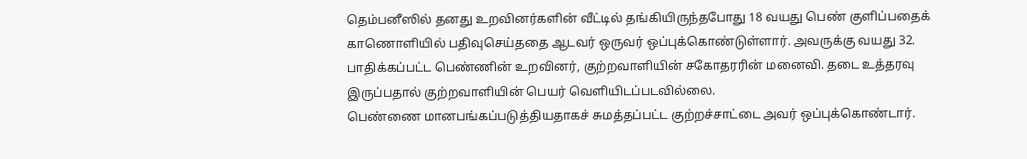தெம்பனீஸில் தனது உறவினர்களின் வீட்டில் தங்கியிருந்தபோது 18 வயது பெண் குளிப்பதைக் காணொளியில் பதிவுசெய்ததை ஆடவர் ஒருவர் ஒப்புக்கொண்டுள்ளார். அவருக்கு வயது 32. பாதிக்கப்பட்ட பெண்ணின் உறவினர், குற்றவாளியின் சகோதரரின் மனைவி. தடை உத்தரவு இருப்பதால் குற்றவாளியின் பெயர் வெளியிடப்படவில்லை.
பெண்ணை மானபங்கப்படுத்தியதாகச் சுமத்தப்பட்ட குற்றச்சாட்டை அவர் ஒப்புக்கொண்டார்.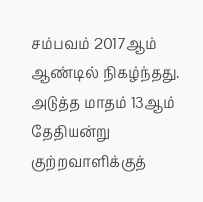சம்பவம் 2017ஆம் ஆண்டில் நிகழ்ந்தது. அடுத்த மாதம் 13ஆம் தேதியன்று குற்றவாளிக்குத்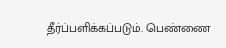தீர்ப்பளிக்கப்படும். பெண்ணை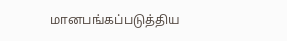மானபங்கப்படுத்திய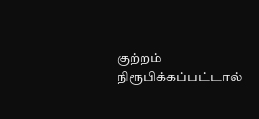குற்றம் நிரூபிக்கப்பட்டால்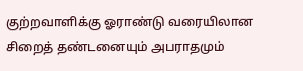குற்றவாளிக்கு ஓராண்டு வரையிலான சிறைத் தண்டனையும் அபராதமும்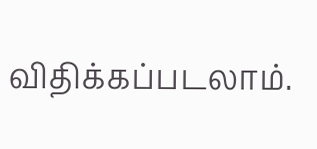விதிக்கப்படலாம்.